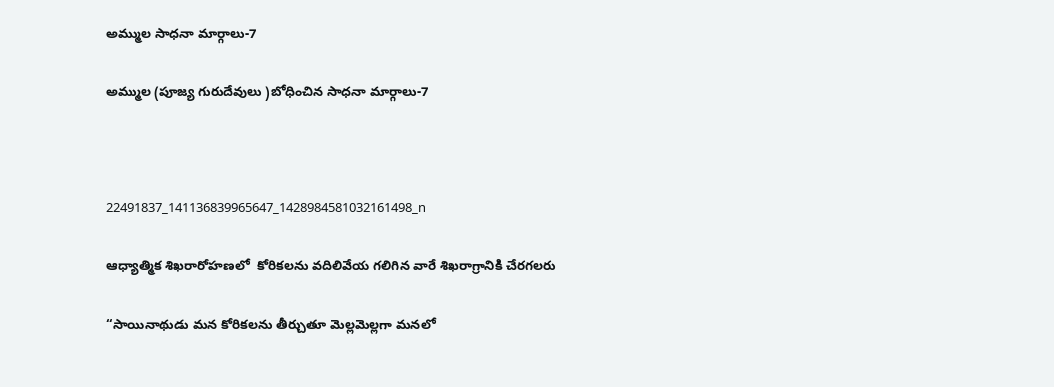అమ్ముల సాధనా మార్గాలు-7

అమ్ముల (పూజ్య గురుదేవులు )బోధించిన సాధనా మార్గాలు-7



22491837_141136839965647_1428984581032161498_n

ఆధ్యాత్మిక శిఖరారోహణలో  కోరికలను వదిలివేయ గలిగిన వారే శిఖరాగ్రానికి చేరగలరు

“సాయినాథుడు మన కోరికలను తీర్చుతూ మెల్లమెల్లగా మనలో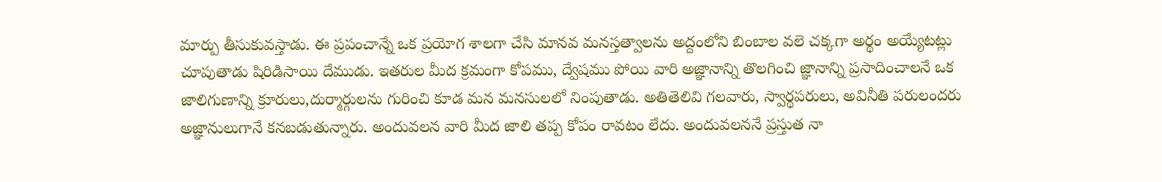మార్పు తీసుకువస్తాడు. ఈ ప్రపంచాన్నే ఒక ప్రయోగ శాలగా చేసి మానవ మనస్తత్వాలను అద్దంలోని బింబాల వలె చక్కగా అర్థం అయ్యేటట్లు చూపుతాడు షిరిడిసాయి దేముడు. ఇతరుల మీద క్రమంగా కోపము, ద్వేషము పోయి వారి అజ్ఞానాన్ని తొలగించి జ్ఞానాన్ని ప్రసాదించాలనే ఒక జాలిగుణాన్ని క్రూరులు,దుర్మార్గులను గురించి కూడ మన మనసులలో నింపుతాడు. అతితెలివి గలవారు, స్వార్థపరులు, అవినీతి పరులందరు అజ్ఞానులుగానే కనబడుతున్నారు. అందువలన వారి మీద జాలి తప్ప కోపం రావటం లేదు. అందువలననే ప్రస్తుత నా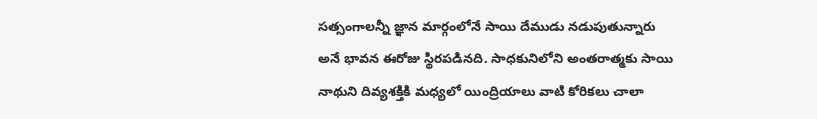సత్సంగాలన్నీ జ్ఞాన మార్గంలోనే సాయి దేముడు నడుపుతున్నారు అనే భావన ఈరోజు స్థిరపడినది. సాధకునిలోని అంతరాత్మకు సాయి నాథుని దివ్యశక్తికి మధ్యలో యింద్రియాలు వాటి కోరికలు చాలా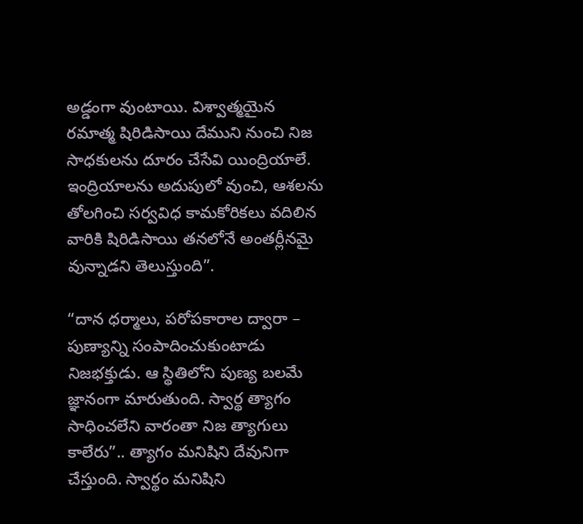అడ్డంగా వుంటాయి. విశ్వాత్మయైన రమాత్మ షిరిడిసాయి దేముని నుంచి నిజ సాధకులను దూరం చేసేవి యింద్రియాలే. ఇంద్రియాలను అదుపులో వుంచి, ఆశలను తోలగించి సర్వవిధ కామకోరికలు వదిలిన వారికి షిరిడిసాయి తనలోనే అంతర్లీనమై వున్నాడని తెలుస్తుంది”.

“దాన ధర్మాలు, పరోపకారాల ద్వారా – పుణ్యాన్ని సంపాదించుకుంటాడు నిజభక్తుడు. ఆ స్థితిలోని పుణ్య బలమే జ్ఞానంగా మారుతుంది. స్వార్థ త్యాగం సాధించలేని వారంతా నిజ త్యాగులు కాలేరు”.. త్యాగం మనిషిని దేవునిగా చేస్తుంది. స్వార్థం మనిషిని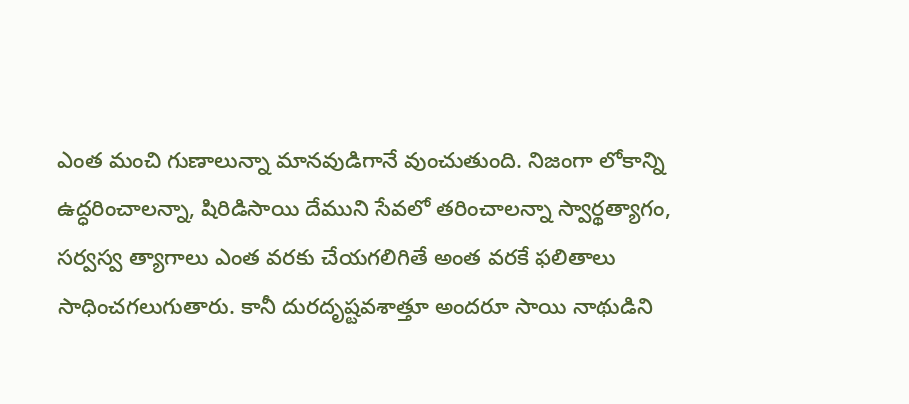ఎంత మంచి గుణాలున్నా మానవుడిగానే వుంచుతుంది. నిజంగా లోకాన్ని ఉద్ధరించాలన్నా, షిరిడిసాయి దేముని సేవలో తరించాలన్నా స్వార్థత్యాగం, సర్వస్వ త్యాగాలు ఎంత వరకు చేయగలిగితే అంత వరకే ఫలితాలు సాధించగలుగుతారు. కానీ దురదృష్టవశాత్తూ అందరూ సాయి నాథుడిని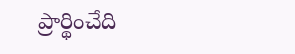ప్రార్థించేది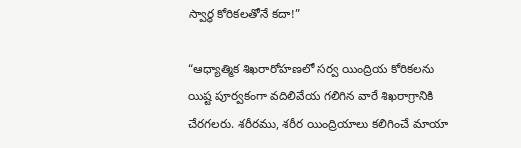స్వార్థ కోరికలతోనే కదా!”

“ఆధ్యాత్మిక శిఖరారోహణలో సర్వ యింద్రియ కోరికలను యిష్ట పూర్వకంగా వదిలివేయ గలిగిన వారే శిఖరాగ్రానికి చేరగలరు. శరీరము, శరీర యింద్రియాలు కలిగించే మాయా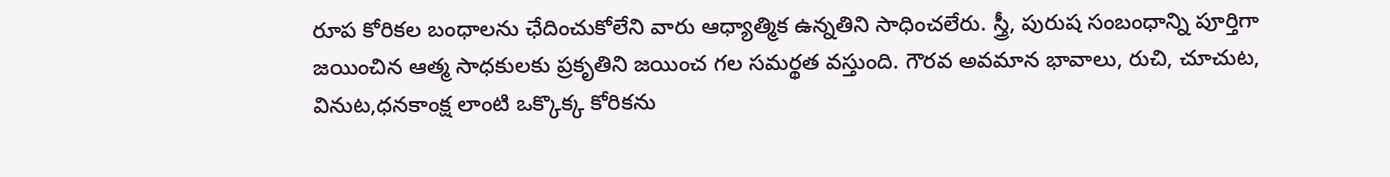రూప కోరికల బంధాలను ఛేదించుకోలేని వారు ఆధ్యాత్మిక ఉన్నతిని సాధించలేరు. స్త్రీ, పురుష సంబంధాన్ని పూర్తిగా జయించిన ఆత్మ సాధకులకు ప్రకృతిని జయించ గల సమర్థత వస్తుంది. గౌరవ అవమాన భావాలు, రుచి, చూచుట, వినుట,ధనకాంక్ష లాంటి ఒక్కొక్క కోరికను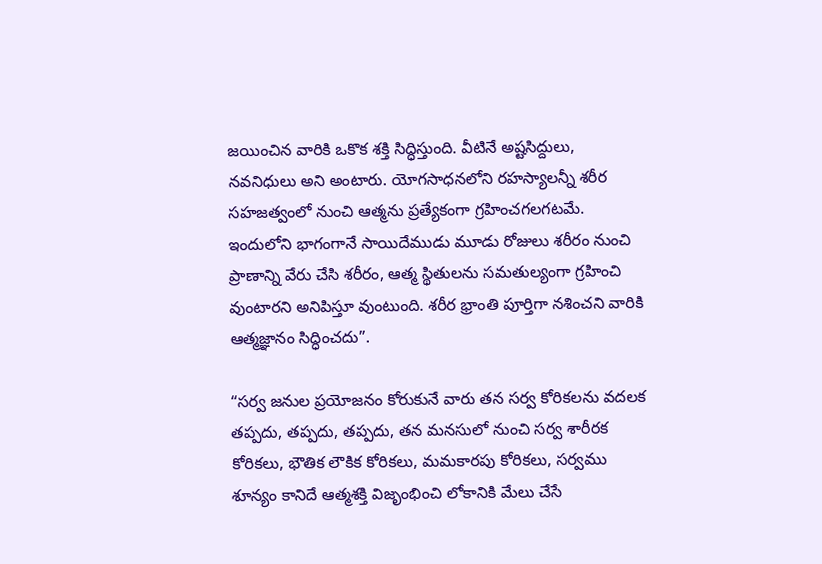జయించిన వారికి ఒకొక శక్తి సిద్ధిస్తుంది. వీటినే అష్టసిద్దులు, నవనిధులు అని అంటారు. యోగసాధనలోని రహస్యాలన్నీ శరీర సహజత్వంలో నుంచి ఆత్మను ప్రత్యేకంగా గ్రహించగలగటమే. ఇందులోని భాగంగానే సాయిదేముడు మూడు రోజులు శరీరం నుంచి ప్రాణాన్ని వేరు చేసి శరీరం, ఆత్మ స్థితులను సమతుల్యంగా గ్రహించి వుంటారని అనిపిస్తూ వుంటుంది. శరీర భ్రాంతి పూర్తిగా నశించని వారికి ఆత్మజ్ఞానం సిద్ధించదు”.

“సర్వ జనుల ప్రయోజనం కోరుకునే వారు తన సర్వ కోరికలను వదలక తప్పదు, తప్పదు, తప్పదు, తన మనసులో నుంచి సర్వ శారీరక కోరికలు, భౌతిక లౌకిక కోరికలు, మమకారపు కోరికలు, సర్వము శూన్యం కానిదే ఆత్మశక్తి విజృంభించి లోకానికి మేలు చేసే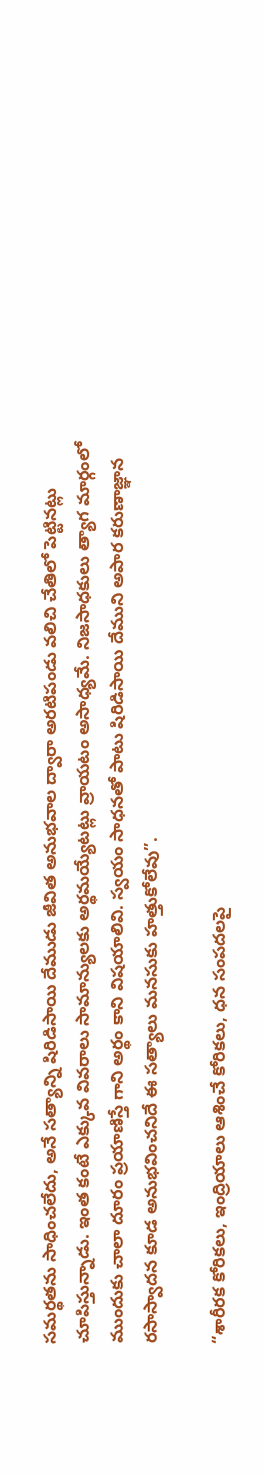సమర్థతను సాధించలేదు, అనే సత్యాన్ని షిరిడిసాయి దేముడు జీవిత అనుభవాల ద్వారా అరటిపండు వలిచి చేతిలో పెట్టినట్లు చూపిస్తున్నాడు. ఇంత కంటే ఎక్కువ వివరాలు సామాన్యులకు అర్థమయ్యేటట్లు వ్రాయటం అసాధ్యమే. నిజసాధకులు త్యాగ మార్గంలో ముందుకు చాలా దూరం ప్రయాణిస్తే గాని అర్థం కాని విషయాలివి. స్వయం సాధనతో పాటు షిరిడిసాయి దేముని అపార కరుణాజ్ఞాన రసాస్వాదన కూడ అనుభవించనిదే ఈ సత్యాలు మనసుకు హత్తుకోలేవు”.

“శారీరక కోరికలు, ఇంద్రియాలు ఆశించే కోరికలు, ధన సంపదలపై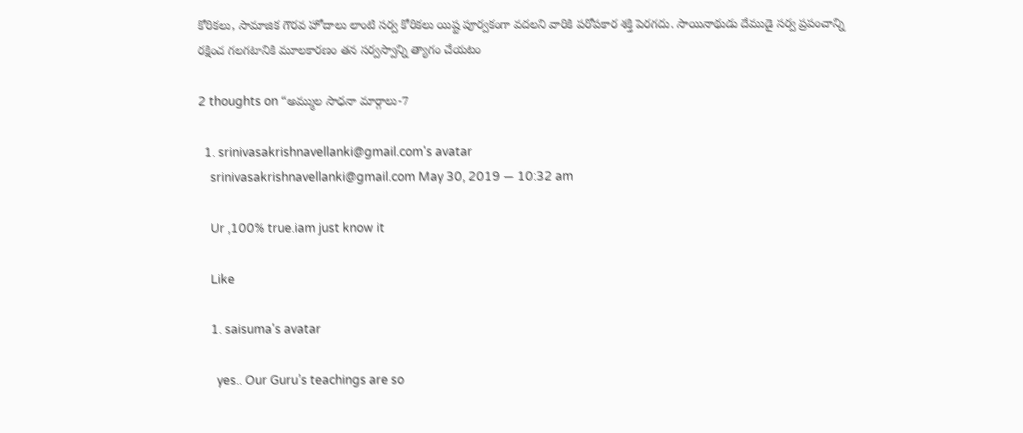కోరికలు, సామాజిక గౌరవ హోదాలు లాంటి సర్వ కోరికలు యిష్ట పూర్వకంగా వదలని వారికి పరోపకార శక్తి పెరగదు. సాయినాథుడు దేముడై సర్వ ప్రపంచాన్ని రక్షించ గలగటానికి మూలకారణం తన సర్వస్వాన్ని త్యాగం చేయటం

2 thoughts on “అమ్ముల సాధనా మార్గాలు-7

  1. srinivasakrishnavellanki@gmail.com's avatar
    srinivasakrishnavellanki@gmail.com May 30, 2019 — 10:32 am

    Ur ,100% true.iam just know it

    Like

    1. saisuma's avatar

      yes.. Our Guru’s teachings are so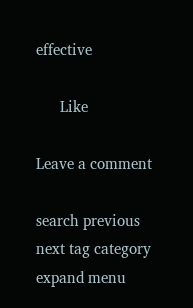effective

      Like

Leave a comment

search previous next tag category expand menu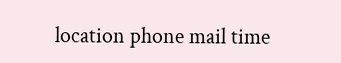location phone mail time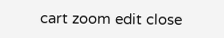cart zoom edit close